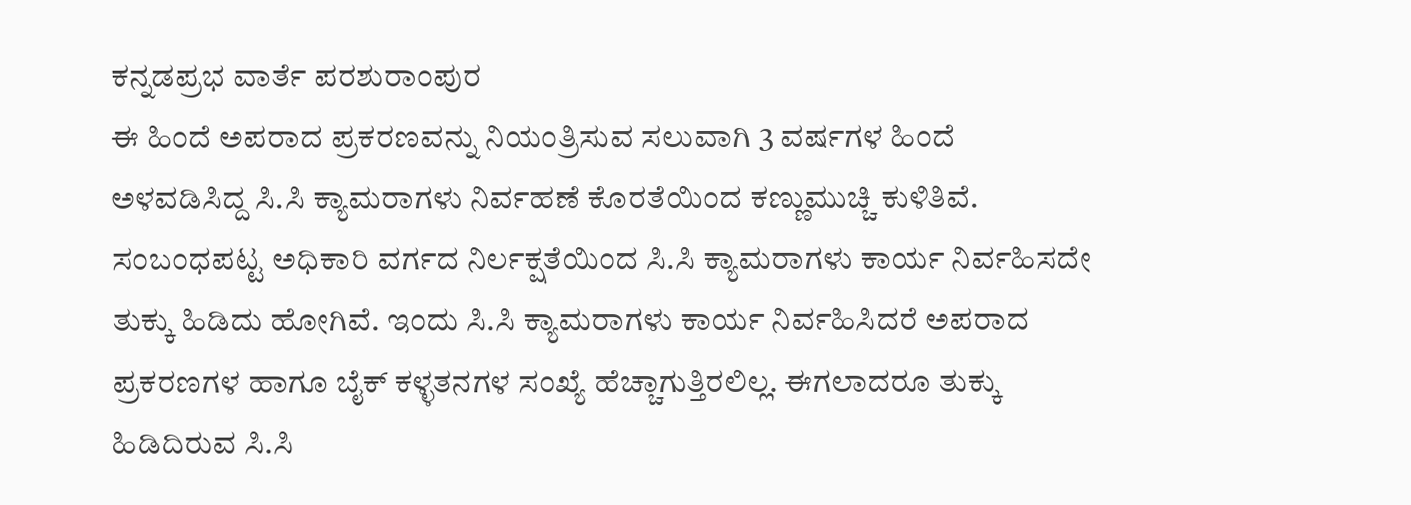ಕನ್ನಡಪ್ರಭ ವಾರ್ತೆ ಪರಶುರಾಂಪುರ
ಈ ಹಿಂದೆ ಅಪರಾದ ಪ್ರಕರಣವನ್ನು ನಿಯಂತ್ರಿಸುವ ಸಲುವಾಗಿ 3 ವರ್ಷಗಳ ಹಿಂದೆ ಅಳವಡಿಸಿದ್ದ ಸಿ.ಸಿ ಕ್ಯಾಮರಾಗಳು ನಿರ್ವಹಣೆ ಕೊರತೆಯಿಂದ ಕಣ್ಣುಮುಚ್ಚಿ ಕುಳಿತಿವೆ. ಸಂಬಂಧಪಟ್ಟ ಅಧಿಕಾರಿ ವರ್ಗದ ನಿರ್ಲಕ್ಷತೆಯಿಂದ ಸಿ.ಸಿ ಕ್ಯಾಮರಾಗಳು ಕಾರ್ಯ ನಿರ್ವಹಿಸದೇ ತುಕ್ಕು ಹಿಡಿದು ಹೋಗಿವೆ. ಇಂದು ಸಿ.ಸಿ ಕ್ಯಾಮರಾಗಳು ಕಾರ್ಯ ನಿರ್ವಹಿಸಿದರೆ ಅಪರಾದ ಪ್ರಕರಣಗಳ ಹಾಗೂ ಬೈಕ್ ಕಳ್ಳತನಗಳ ಸಂಖ್ಯೆ ಹೆಚ್ಚಾಗುತ್ತಿರಲಿಲ್ಲ. ಈಗಲಾದರೂ ತುಕ್ಕು ಹಿಡಿದಿರುವ ಸಿ.ಸಿ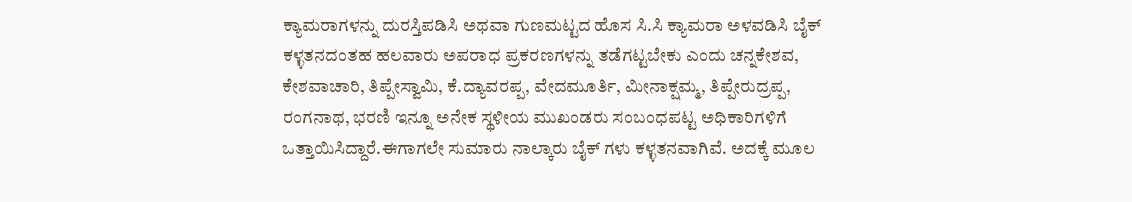ಕ್ಯಾಮರಾಗಳನ್ನು ದುರಸ್ತಿಪಡಿಸಿ ಅಥವಾ ಗುಣಮಟ್ಟದ ಹೊಸ ಸಿ.ಸಿ ಕ್ಯಾಮರಾ ಅಳವಡಿಸಿ ಬೈಕ್ ಕಳ್ಳತನದಂತಹ ಹಲವಾರು ಅಪರಾಧ ಪ್ರಕರಣಗಳನ್ನು ತಡೆಗಟ್ಟಬೇಕು ಎಂದು ಚನ್ನಕೇಶವ, ಕೇಶವಾಚಾರಿ, ತಿಪ್ಪೇಸ್ವಾಮಿ, ಕೆ.ದ್ಯಾವರಪ್ಪ, ವೇದಮೂರ್ತಿ, ಮೀನಾಕ್ಷಮ್ಮ, ತಿಪ್ಪೇರುದ್ರಪ್ಪ, ರಂಗನಾಥ, ಭರಣಿ ಇನ್ನೂ ಅನೇಕ ಸ್ಥಳೀಯ ಮುಖಂಡರು ಸಂಬಂಧಪಟ್ಟ ಅಧಿಕಾರಿಗಳಿಗೆ ಒತ್ತಾಯಿಸಿದ್ದಾರೆ.ಈಗಾಗಲೇ ಸುಮಾರು ನಾಲ್ಕಾರು ಬೈಕ್ ಗಳು ಕಳ್ಳತನವಾಗಿವೆ. ಅದಕ್ಕೆ ಮೂಲ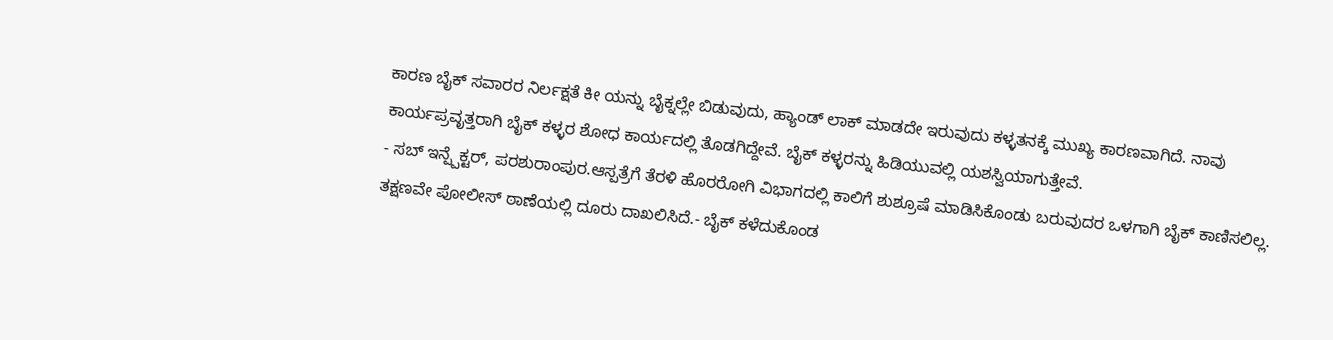ಕಾರಣ ಬೈಕ್ ಸವಾರರ ನಿರ್ಲಕ್ಷತೆ ಕೀ ಯನ್ನು ಬೈಕ್ನಲ್ಲೇ ಬಿಡುವುದು, ಹ್ಯಾಂಡ್ ಲಾಕ್ ಮಾಡದೇ ಇರುವುದು ಕಳ್ಳತನಕ್ಕೆ ಮುಖ್ಯ ಕಾರಣವಾಗಿದೆ. ನಾವು ಕಾರ್ಯಪ್ರವೃತ್ತರಾಗಿ ಬೈಕ್ ಕಳ್ಳರ ಶೋಧ ಕಾರ್ಯದಲ್ಲಿ ತೊಡಗಿದ್ದೇವೆ. ಬೈಕ್ ಕಳ್ಳರನ್ನು ಹಿಡಿಯುವಲ್ಲಿ ಯಶಸ್ವಿಯಾಗುತ್ತೇವೆ.
- ಸಬ್ ಇನ್ಪ್ಪೆಕ್ಟರ್, ಪರಶುರಾಂಪುರ.ಆಸ್ಪತ್ರೆಗೆ ತೆರಳಿ ಹೊರರೋಗಿ ವಿಭಾಗದಲ್ಲಿ ಕಾಲಿಗೆ ಶುಶ್ರೂಷೆ ಮಾಡಿಸಿಕೊಂಡು ಬರುವುದರ ಒಳಗಾಗಿ ಬೈಕ್ ಕಾಣಿಸಲಿಲ್ಲ. ತಕ್ಷಣವೇ ಪೋಲೀಸ್ ಠಾಣೆಯಲ್ಲಿ ದೂರು ದಾಖಲಿಸಿದೆ.- ಬೈಕ್ ಕಳೆದುಕೊಂಡ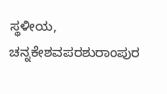ಸ್ಥಳೀಯ, ಚನ್ನಕೇಶವಪರಶುರಾಂಪುರ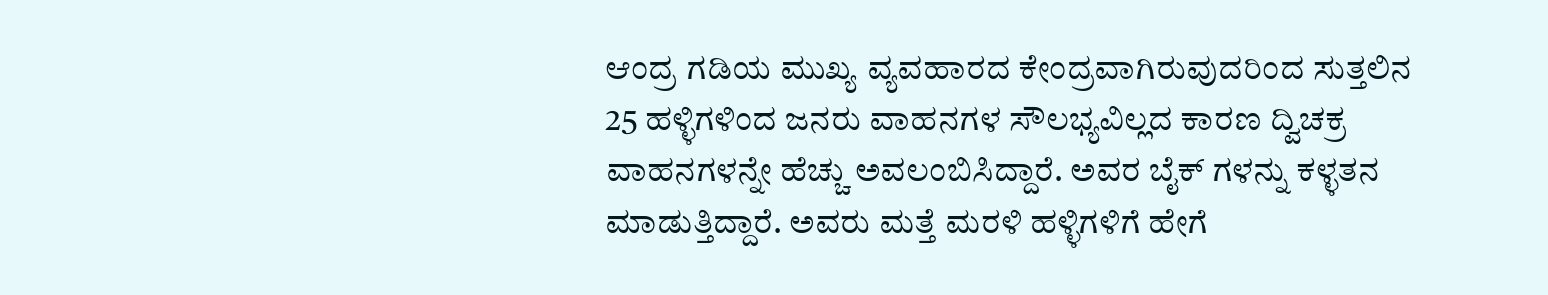ಆಂದ್ರ ಗಡಿಯ ಮುಖ್ಯ ವ್ಯವಹಾರದ ಕೇಂದ್ರವಾಗಿರುವುದರಿಂದ ಸುತ್ತಲಿನ 25 ಹಳ್ಳಿಗಳಿಂದ ಜನರು ವಾಹನಗಳ ಸೌಲಭ್ಯವಿಲ್ಲದ ಕಾರಣ ದ್ವಿಚಕ್ರ ವಾಹನಗಳನ್ನೇ ಹೆಚ್ಚು ಅವಲಂಬಿಸಿದ್ದಾರೆ. ಅವರ ಬೈಕ್ ಗಳನ್ನು ಕಳ್ಳತನ ಮಾಡುತ್ತಿದ್ದಾರೆ. ಅವರು ಮತ್ತೆ ಮರಳಿ ಹಳ್ಳಿಗಳಿಗೆ ಹೇಗೆ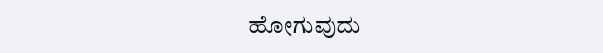ಹೋಗುವುದು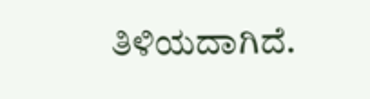ತಿಳಿಯದಾಗಿದೆ.